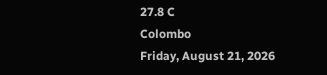27.8 C
Colombo
Friday, August 21, 2026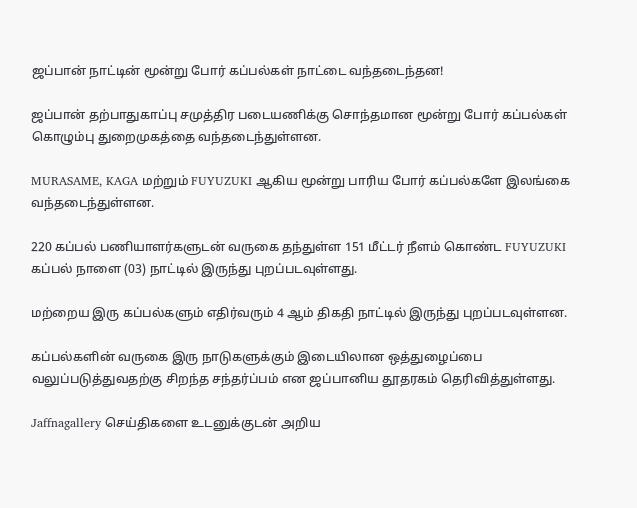ஜப்பான் நாட்டின் மூன்று போர் கப்பல்கள் நாட்டை வந்தடைந்தன!

ஜப்பான் தற்பாதுகாப்பு சமுத்திர படையணிக்கு சொந்தமான மூன்று போர் கப்பல்கள் கொழும்பு துறைமுகத்தை வந்தடைந்துள்ளன.

MURASAME, KAGA மற்றும் FUYUZUKI ஆகிய மூன்று பாரிய போர் கப்பல்களே இலங்கை வந்தடைந்துள்ளன.

220 கப்பல் பணியாளர்களுடன் வருகை தந்துள்ள 151 மீட்டர் நீளம் கொண்ட FUYUZUKI கப்பல் நாளை (03) நாட்டில் இருந்து புறப்படவுள்ளது.

மற்றைய இரு கப்பல்களும் எதிர்வரும் 4 ஆம் திகதி நாட்டில் இருந்து புறப்படவுள்ளன.

கப்பல்களின் வருகை இரு நாடுகளுக்கும் இடையிலான ஒத்துழைப்பை வலுப்படுத்துவதற்கு சிறந்த சந்தர்ப்பம் என ஜப்பானிய தூதரகம் தெரிவித்துள்ளது.

Jaffnagallery செய்திகளை உடனுக்குடன் அறிய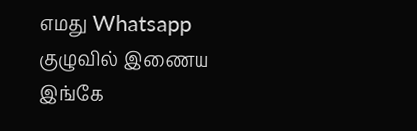எமது Whatsapp குழுவில் இணைய இங்கே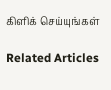கிளிக் செய்யுங்கள்

Related Articles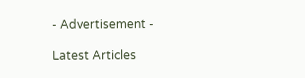- Advertisement -

Latest Articles